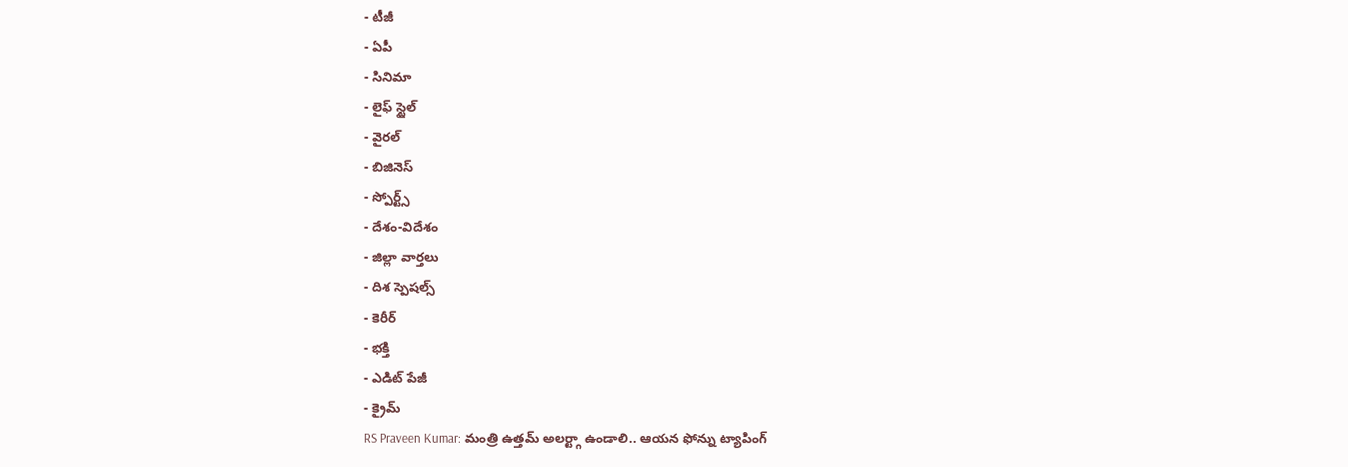- టీజీ
- ఏపీ
- సినిమా
- లైఫ్ స్టైల్
- వైరల్
- బిజినెస్
- స్పోర్ట్స్
- దేశం-విదేశం
- జిల్లా వార్తలు
- దిశ స్పెషల్స్
- కెరీర్
- భక్తి
- ఎడిట్ పేజీ
- క్రైమ్
RS Praveen Kumar: మంత్రి ఉత్తమ్ అలర్ట్గా ఉండాలి.. ఆయన ఫోన్ను ట్యాపింగ్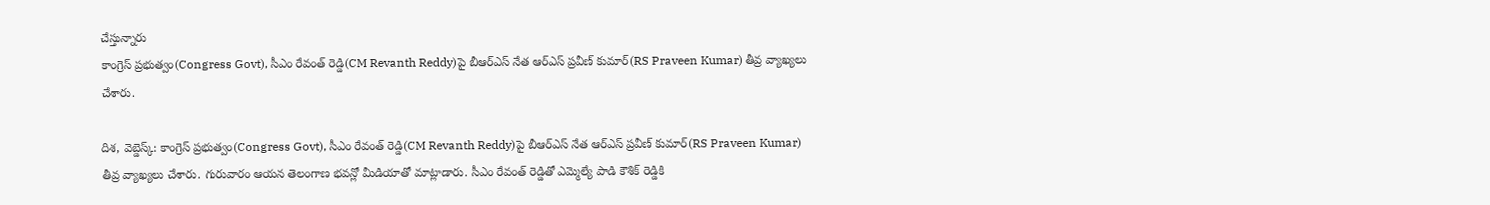చేస్తున్నారు
కాంగ్రెస్ ప్రభుత్వం(Congress Govt), సీఎం రేవంత్ రెడ్డి(CM Revanth Reddy)పై బీఆర్ఎస్ నేత ఆర్ఎస్ ప్రవీణ్ కుమార్(RS Praveen Kumar) తీవ్ర వ్యాఖ్యలు చేశారు.

దిశ, వెబ్డెస్క్: కాంగ్రెస్ ప్రభుత్వం(Congress Govt), సీఎం రేవంత్ రెడ్డి(CM Revanth Reddy)పై బీఆర్ఎస్ నేత ఆర్ఎస్ ప్రవీణ్ కుమార్(RS Praveen Kumar) తీవ్ర వ్యాఖ్యలు చేశారు. గురువారం ఆయన తెలంగాణ భవన్లో మీడియాతో మాట్లాడారు. సీఎం రేవంత్ రెడ్డితో ఎమ్మెల్యే పాడి కౌశిక్ రెడ్డికి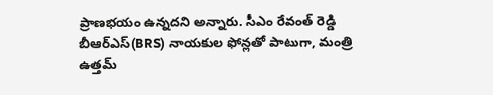ప్రాణభయం ఉన్నదని అన్నారు. సీఎం రేవంత్ రెడ్డి బీఆర్ఎస్(BRS) నాయకుల ఫోన్లతో పాటుగా, మంత్రి ఉత్తమ్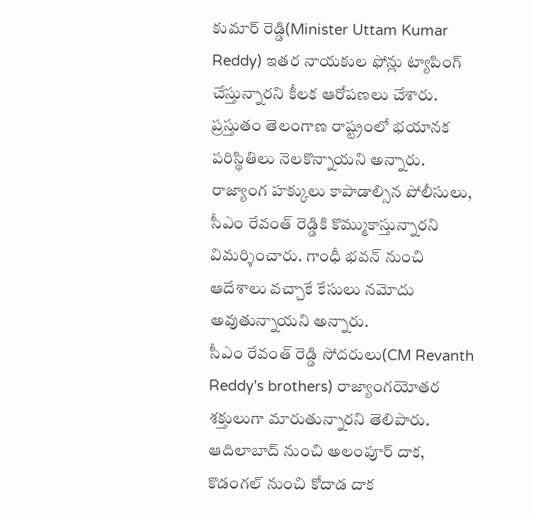కుమార్ రెడ్డి(Minister Uttam Kumar Reddy) ఇతర నాయకుల ఫోన్లు ట్యాపింగ్ చేస్తున్నారని కీలక ఆరోపణలు చేశారు. ప్రస్తుతం తెలంగాణ రాష్ట్రంలో భయానక పరిస్థితిలు నెలకొన్నాయని అన్నారు. రాజ్యాంగ హక్కులు కాపాడాల్సిన పోలీసులు, సీఎం రేవంత్ రెడ్డికి కొమ్ముకాస్తున్నారని విమర్శించారు. గాంధీ భవన్ నుంచి ఆదేశాలు వచ్చాకే కేసులు నమోదు అవుతున్నాయని అన్నారు.
సీఎం రేవంత్ రెడ్డి సోదరులు(CM Revanth Reddy's brothers) రాజ్యాంగయోతర శక్తులుగా మారుతున్నారని తెలిపారు. ఆదిలాబాద్ నుంచి అలంపూర్ దాక, కొడంగల్ నుంచి కోదాడ దాక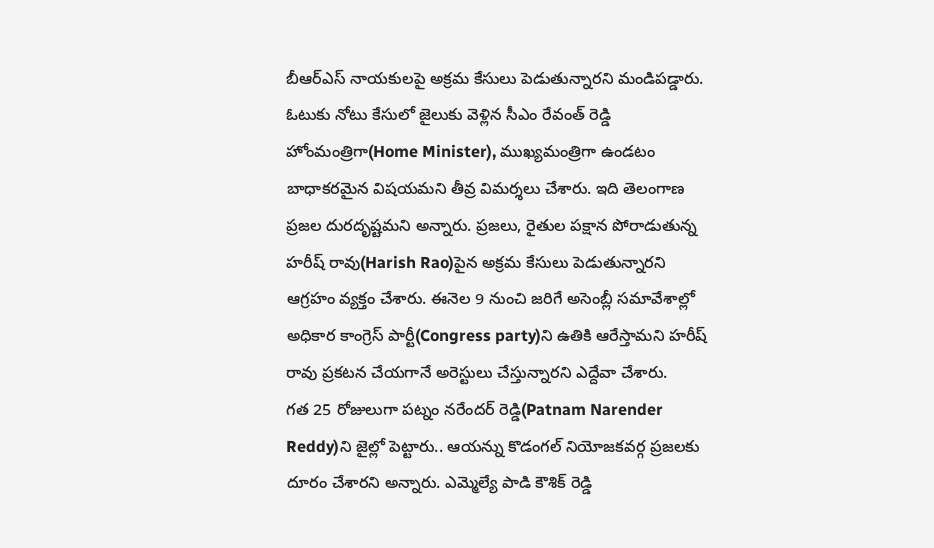బీఆర్ఎస్ నాయకులపై అక్రమ కేసులు పెడుతున్నారని మండిపడ్డారు. ఓటుకు నోటు కేసులో జైలుకు వెళ్లిన సీఎం రేవంత్ రెడ్డి హోంమంత్రిగా(Home Minister), ముఖ్యమంత్రిగా ఉండటం బాధాకరమైన విషయమని తీవ్ర విమర్శలు చేశారు. ఇది తెలంగాణ ప్రజల దురదృష్టమని అన్నారు. ప్రజలు, రైతుల పక్షాన పోరాడుతున్న హరీష్ రావు(Harish Rao)పైన అక్రమ కేసులు పెడుతున్నారని ఆగ్రహం వ్యక్తం చేశారు. ఈనెల 9 నుంచి జరిగే అసెంబ్లీ సమావేశాల్లో అధికార కాంగ్రెస్ పార్టీ(Congress party)ని ఉతికి ఆరేస్తామని హరీష్ రావు ప్రకటన చేయగానే అరెస్టులు చేస్తున్నారని ఎద్దేవా చేశారు.
గత 25 రోజులుగా పట్నం నరేందర్ రెడ్డి(Patnam Narender Reddy)ని జైల్లో పెట్టారు.. ఆయన్ను కొడంగల్ నియోజకవర్గ ప్రజలకు దూరం చేశారని అన్నారు. ఎమ్మెల్యే పాడి కౌశిక్ రెడ్డి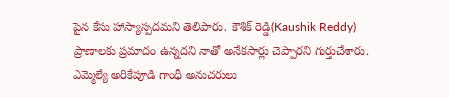పైన కేసు హాస్యాస్పదమని తెలిపారు. కౌశిక్ రెడ్డి(Kaushik Reddy) ప్రాణాలకు ప్రమాదం ఉన్నదని నాతో అనేకసార్లు చెప్పారని గుర్తుచేశారు. ఎమ్మెల్యే అరికేపూడి గాంధీ అనుచరులు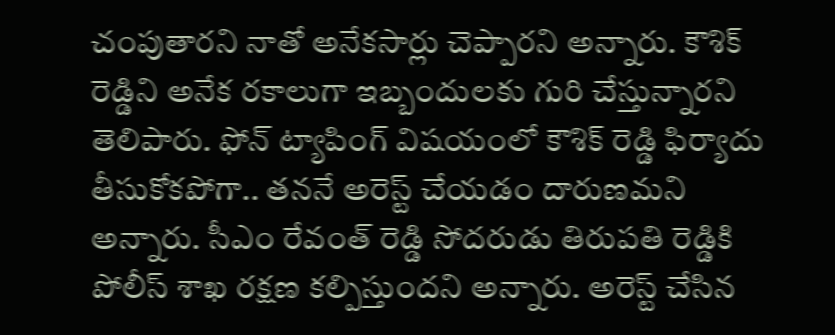చంపుతారని నాతో అనేకసార్లు చెప్పారని అన్నారు. కౌశిక్ రెడ్డిని అనేక రకాలుగా ఇబ్బందులకు గురి చేస్తున్నారని తెలిపారు. ఫోన్ ట్యాపింగ్ విషయంలో కౌశిక్ రెడ్డి ఫిర్యాదు తీసుకోకపోగా.. తననే అరెస్ట్ చేయడం దారుణమని అన్నారు. సీఎం రేవంత్ రెడ్డి సోదరుడు తిరుపతి రెడ్డికి పోలీస్ శాఖ రక్షణ కల్పిస్తుందని అన్నారు. అరెస్ట్ చేసిన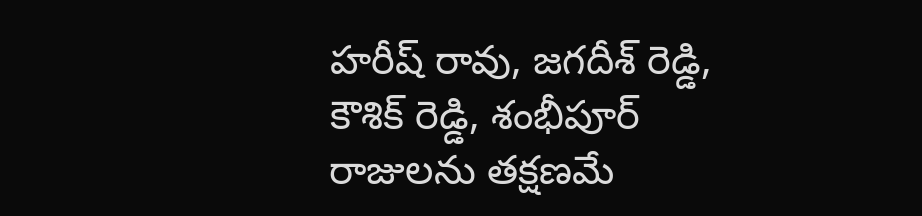హరీష్ రావు, జగదీశ్ రెడ్డి, కౌశిక్ రెడ్డి, శంభీపూర్ రాజులను తక్షణమే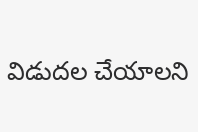విడుదల చేయాలని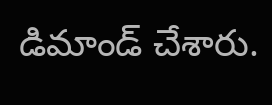డిమాండ్ చేశారు.